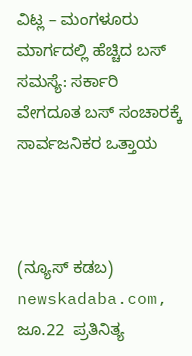ವಿಟ್ಲ – ಮಂಗಳೂರು ಮಾರ್ಗದಲ್ಲಿ ಹೆಚ್ಚಿದ ಬಸ್ ಸಮಸ್ಯೆ: ಸರ್ಕಾರಿ ವೇಗದೂತ ಬಸ್ ಸಂಚಾರಕ್ಕೆ ಸಾರ್ವಜನಿಕರ ಒತ್ತಾಯ



(ನ್ಯೂಸ್‌ ಕಡಬ) newskadaba.com,  ಜೂ.22  ಪ್ರತಿನಿತ್ಯ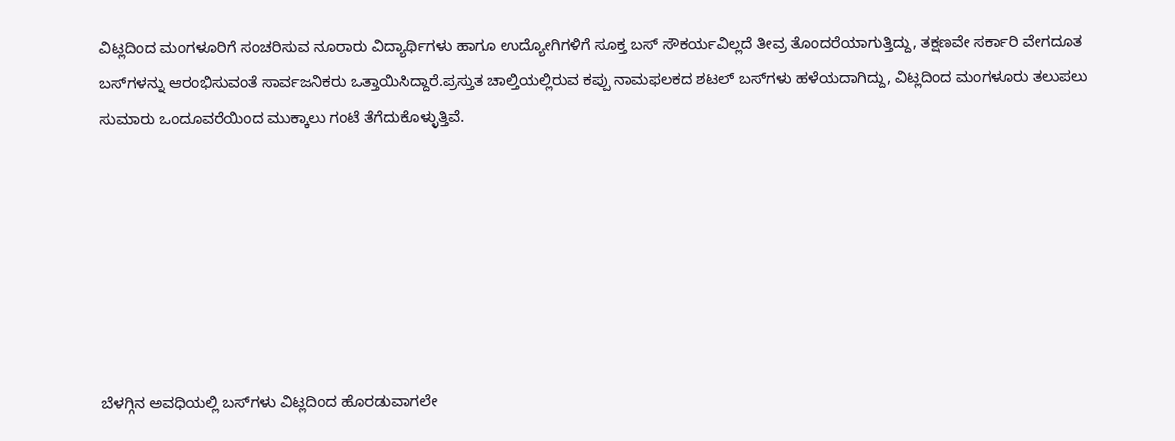ವಿಟ್ಲದಿಂದ ಮಂಗಳೂರಿಗೆ ಸಂಚರಿಸುವ ನೂರಾರು ವಿದ್ಯಾರ್ಥಿಗಳು ಹಾಗೂ ಉದ್ಯೋಗಿಗಳಿಗೆ ಸೂಕ್ತ ಬಸ್ ಸೌಕರ್ಯವಿಲ್ಲದೆ ತೀವ್ರ ತೊಂದರೆಯಾಗುತ್ತಿದ್ದು, ತಕ್ಷಣವೇ ಸರ್ಕಾರಿ ವೇಗದೂತ ಬಸ್‌ಗಳನ್ನು ಆರಂಭಿಸುವಂತೆ ಸಾರ್ವಜನಿಕರು ಒತ್ತಾಯಿಸಿದ್ದಾರೆ.ಪ್ರಸ್ತುತ ಚಾಲ್ತಿಯಲ್ಲಿರುವ ಕಪ್ಪು ನಾಮಫಲಕದ ಶಟಲ್ ಬಸ್‌ಗಳು ಹಳೆಯದಾಗಿದ್ದು, ವಿಟ್ಲದಿಂದ ಮಂಗಳೂರು ತಲುಪಲು ಸುಮಾರು ಒಂದೂವರೆಯಿಂದ ಮುಕ್ಕಾಲು ಗಂಟೆ ತೆಗೆದುಕೊಳ್ಳುತ್ತಿವೆ.







ಬೆಳಗ್ಗಿನ ಅವಧಿಯಲ್ಲಿ ಬಸ್‌ಗಳು ವಿಟ್ಲದಿಂದ ಹೊರಡುವಾಗಲೇ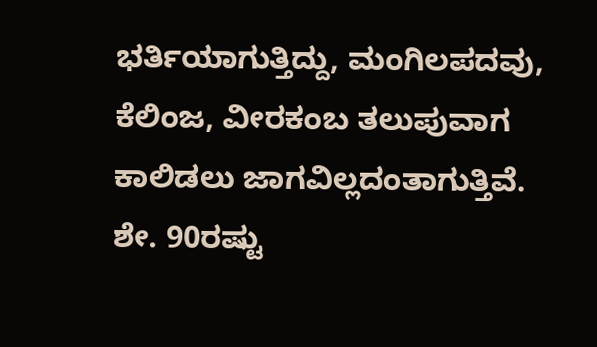ಭರ್ತಿಯಾಗುತ್ತಿದ್ದು, ಮಂಗಿಲಪದವು, ಕೆಲಿಂಜ, ವೀರಕಂಬ ತಲುಪುವಾಗ ಕಾಲಿಡಲು ಜಾಗವಿಲ್ಲದಂತಾಗುತ್ತಿವೆ. ಶೇ. 90ರಷ್ಟು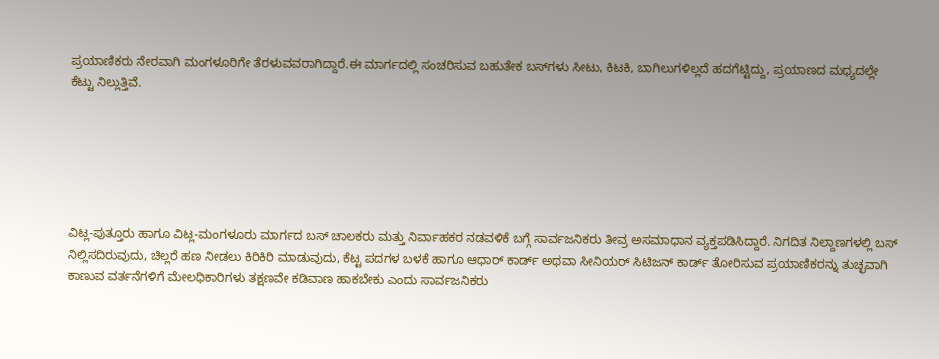ಪ್ರಯಾಣಿಕರು ನೇರವಾಗಿ ಮಂಗಳೂರಿಗೇ ತೆರಳುವವರಾಗಿದ್ದಾರೆ.ಈ ಮಾರ್ಗದಲ್ಲಿ ಸಂಚರಿಸುವ ಬಹುತೇಕ ಬಸ್‌ಗಳು ಸೀಟು, ಕಿಟಕಿ, ಬಾಗಿಲುಗಳಿಲ್ಲದೆ ಹದಗೆಟ್ಟಿದ್ದು, ಪ್ರಯಾಣದ ಮಧ್ಯದಲ್ಲೇ ಕೆಟ್ಟು ನಿಲ್ಲುತ್ತಿವೆ.






ವಿಟ್ಲ-ಪುತ್ತೂರು ಹಾಗೂ ವಿಟ್ಲ-ಮಂಗಳೂರು ಮಾರ್ಗದ ಬಸ್ ಚಾಲಕರು ಮತ್ತು ನಿರ್ವಾಹಕರ ನಡವಳಿಕೆ ಬಗ್ಗೆ ಸಾರ್ವಜನಿಕರು ತೀವ್ರ ಅಸಮಾಧಾನ ವ್ಯಕ್ತಪಡಿಸಿದ್ದಾರೆ. ನಿಗದಿತ ನಿಲ್ದಾಣಗಳಲ್ಲಿ ಬಸ್ ನಿಲ್ಲಿಸದಿರುವುದು, ಚಿಲ್ಲರೆ ಹಣ ನೀಡಲು ಕಿರಿಕಿರಿ ಮಾಡುವುದು, ಕೆಟ್ಟ ಪದಗಳ ಬಳಕೆ ಹಾಗೂ ಆಧಾರ್ ಕಾರ್ಡ್ ಅಥವಾ ಸೀನಿಯರ್ ಸಿಟಿಜನ್ ಕಾರ್ಡ್ ತೋರಿಸುವ ಪ್ರಯಾಣಿಕರನ್ನು ತುಚ್ಛವಾಗಿ ಕಾಣುವ ವರ್ತನೆಗಳಿಗೆ ಮೇಲಧಿಕಾರಿಗಳು ತಕ್ಷಣವೇ ಕಡಿವಾಣ ಹಾಕಬೇಕು ಎಂದು ಸಾರ್ವಜನಿಕರು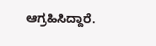ಆಗ್ರಹಿಸಿದ್ದಾರೆ.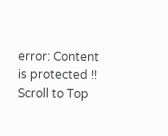error: Content is protected !!
Scroll to Top